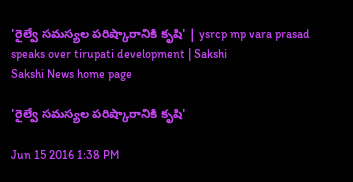'రైల్వే సమస్యల పరిష్కారానికి కృషి' | ysrcp mp vara prasad speaks over tirupati development | Sakshi
Sakshi News home page

'రైల్వే సమస్యల పరిష్కారానికి కృషి'

Jun 15 2016 1:38 PM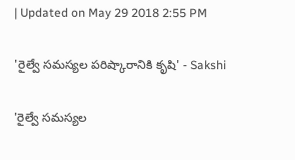| Updated on May 29 2018 2:55 PM

'రైల్వే సమస్యల పరిష్కారానికి కృషి' - Sakshi

'రైల్వే సమస్యల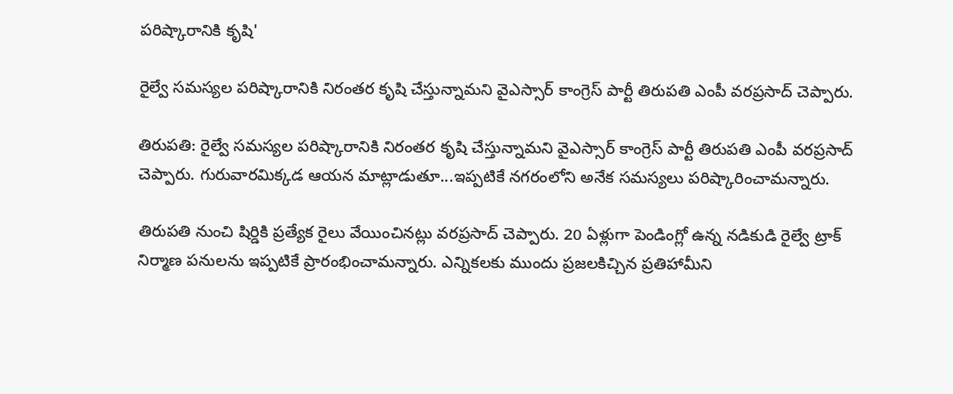పరిష్కారానికి కృషి'

రైల్వే సమస్యల పరిష్కారానికి నిరంతర కృషి చేస్తున్నామని వైఎస్సార్ కాంగ్రెస్ పార్టీ తిరుపతి ఎంపీ వరప్రసాద్ చెప్పారు.

తిరుపతి: రైల్వే సమస్యల పరిష్కారానికి నిరంతర కృషి చేస్తున్నామని వైఎస్సార్ కాంగ్రెస్ పార్టీ తిరుపతి ఎంపీ వరప్రసాద్ చెప్పారు. గురువారమిక్కడ ఆయన మాట్లాడుతూ...ఇప్పటికే నగరంలోని అనేక సమస్యలు పరిష్కారించామన్నారు.

తిరుపతి నుంచి షిర్డికి ప్రత్యేక రైలు వేయించినట్లు వరప్రసాద్ చెప్పారు. 20 ఏళ్లుగా పెండింగ్లో ఉన్న నడికుడి రైల్వే ట్రాక్ నిర్మాణ పనులను ఇప్పటికే ప్రారంభించామన్నారు. ఎన్నికలకు ముందు ప్రజలకిచ్చిన ప్రతిహామీని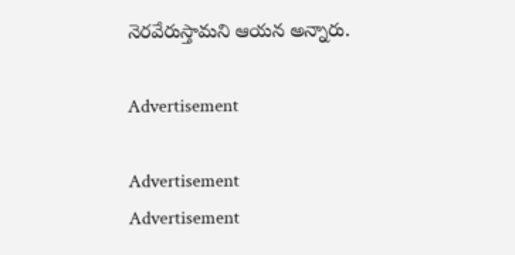నెరవేరుస్తామని ఆయన అన్నారు.

Advertisement

Advertisement
Advertisement